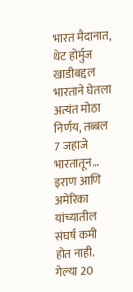भारत मैदानात, थेट होर्मुज खाडीबद्दल भारताने घेतला अत्यंत मोठा निर्णय, तब्बल 7 जहाजे भारतातून…
इराण आणि अमेरिका यांच्यातील संघर्ष कमी होत नाही. गेल्या 20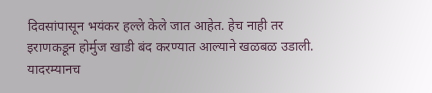दिवसांपासून भयंकर हल्ले केले जात आहेत. हेच नाही तर इराणकडून होर्मुज खाडी बंद करण्यात आल्याने खळबळ उडाली. यादरम्यानच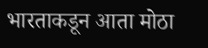भारताकडून आता मोठा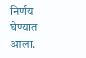निर्णय घेण्यात आला.